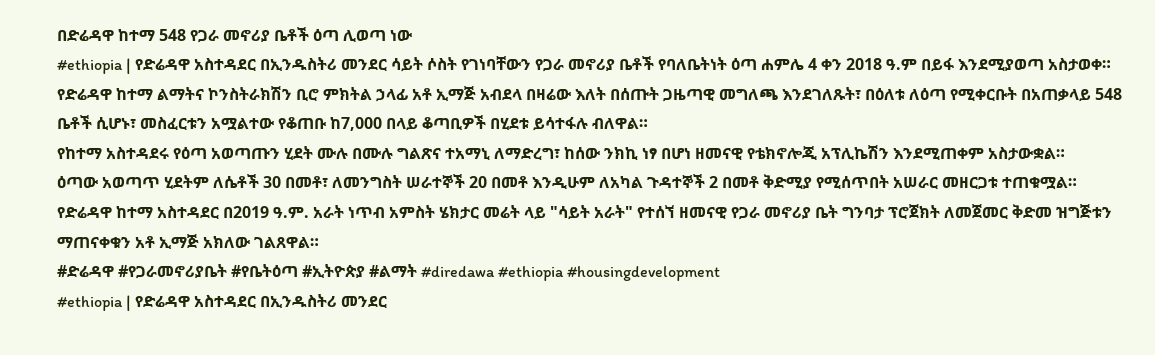በድሬዳዋ ከተማ 548 የጋራ መኖሪያ ቤቶች ዕጣ ሊወጣ ነው
#ethiopia | የድሬዳዋ አስተዳደር በኢንዱስትሪ መንደር ሳይት ሶስት የገነባቸውን የጋራ መኖሪያ ቤቶች የባለቤትነት ዕጣ ሐምሌ 4 ቀን 2018 ዓ.ም በይፋ እንደሚያወጣ አስታወቀ።
የድሬዳዋ ከተማ ልማትና ኮንስትራክሽን ቢሮ ምክትል ኃላፊ አቶ ኢማጅ አብደላ በዛሬው እለት በሰጡት ጋዜጣዊ መግለጫ እንደገለጹት፣ በዕለቱ ለዕጣ የሚቀርቡት በአጠቃላይ 548 ቤቶች ሲሆኑ፣ መስፈርቱን አሟልተው የቆጠቡ ከ7,000 በላይ ቆጣቢዎች በሂደቱ ይሳተፋሉ ብለዋል።
የከተማ አስተዳደሩ የዕጣ አወጣጡን ሂደት ሙሉ በሙሉ ግልጽና ተአማኒ ለማድረግ፣ ከሰው ንክኪ ነፃ በሆነ ዘመናዊ የቴክኖሎጂ አፕሊኬሽን እንደሚጠቀም አስታውቋል።
ዕጣው አወጣጥ ሂደትም ለሴቶች 30 በመቶ፣ ለመንግስት ሠራተኞች 20 በመቶ እንዲሁም ለአካል ጉዳተኞች 2 በመቶ ቅድሚያ የሚሰጥበት አሠራር መዘርጋቱ ተጠቁሟል።
የድሬዳዋ ከተማ አስተዳደር በ2019 ዓ.ም. አራት ነጥብ አምስት ሄክታር መሬት ላይ "ሳይት አራት" የተሰኘ ዘመናዊ የጋራ መኖሪያ ቤት ግንባታ ፕሮጀክት ለመጀመር ቅድመ ዝግጅቱን ማጠናቀቁን አቶ ኢማጅ አክለው ገልጸዋል።
#ድሬዳዋ #የጋራመኖሪያቤት #የቤትዕጣ #ኢትዮጵያ #ልማት #diredawa #ethiopia #housingdevelopment
#ethiopia | የድሬዳዋ አስተዳደር በኢንዱስትሪ መንደር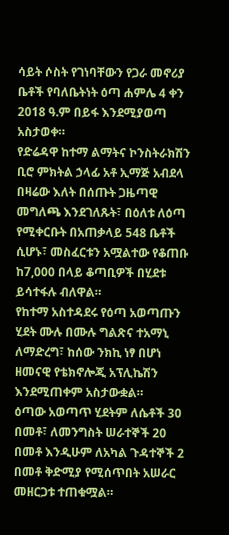ሳይት ሶስት የገነባቸውን የጋራ መኖሪያ ቤቶች የባለቤትነት ዕጣ ሐምሌ 4 ቀን 2018 ዓ.ም በይፋ እንደሚያወጣ አስታወቀ።
የድሬዳዋ ከተማ ልማትና ኮንስትራክሽን ቢሮ ምክትል ኃላፊ አቶ ኢማጅ አብደላ በዛሬው እለት በሰጡት ጋዜጣዊ መግለጫ እንደገለጹት፣ በዕለቱ ለዕጣ የሚቀርቡት በአጠቃላይ 548 ቤቶች ሲሆኑ፣ መስፈርቱን አሟልተው የቆጠቡ ከ7,000 በላይ ቆጣቢዎች በሂደቱ ይሳተፋሉ ብለዋል።
የከተማ አስተዳደሩ የዕጣ አወጣጡን ሂደት ሙሉ በሙሉ ግልጽና ተአማኒ ለማድረግ፣ ከሰው ንክኪ ነፃ በሆነ ዘመናዊ የቴክኖሎጂ አፕሊኬሽን እንደሚጠቀም አስታውቋል።
ዕጣው አወጣጥ ሂደትም ለሴቶች 30 በመቶ፣ ለመንግስት ሠራተኞች 20 በመቶ እንዲሁም ለአካል ጉዳተኞች 2 በመቶ ቅድሚያ የሚሰጥበት አሠራር መዘርጋቱ ተጠቁሟል።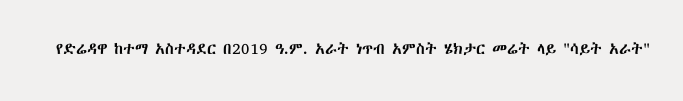የድሬዳዋ ከተማ አስተዳደር በ2019 ዓ.ም. አራት ነጥብ አምስት ሄክታር መሬት ላይ "ሳይት አራት"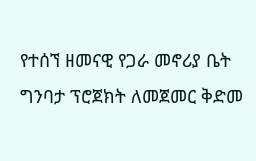የተሰኘ ዘመናዊ የጋራ መኖሪያ ቤት ግንባታ ፕሮጀክት ለመጀመር ቅድመ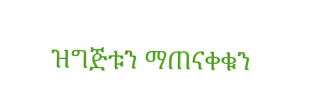ዝግጅቱን ማጠናቀቁን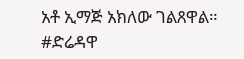አቶ ኢማጅ አክለው ገልጸዋል።
#ድሬዳዋ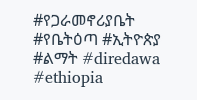#የጋራመኖሪያቤት #የቤትዕጣ #ኢትዮጵያ #ልማት #diredawa #ethiopia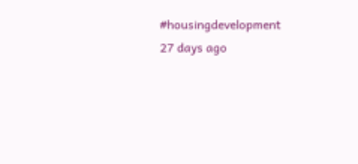#housingdevelopment
27 days ago